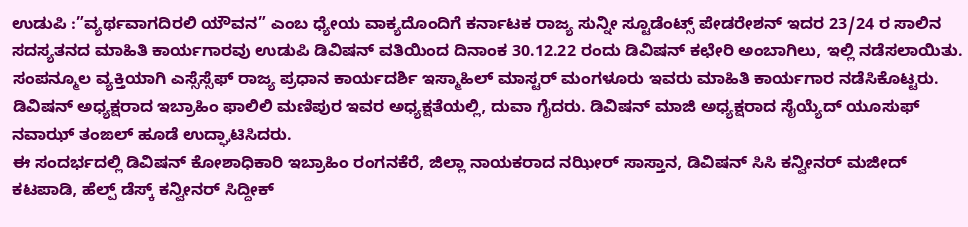ಉಡುಪಿ :”ವ್ಯರ್ಥವಾಗದಿರಲಿ ಯೌವನ” ಎಂಬ ಧ್ಯೇಯ ವಾಕ್ಯದೊಂದಿಗೆ ಕರ್ನಾಟಕ ರಾಜ್ಯ ಸುನ್ನೀ ಸ್ಟೂಡೆಂಟ್ಸ್ ಪೇಡರೇಶನ್ ಇದರ 23/24 ರ ಸಾಲಿನ ಸದಸ್ಯತನದ ಮಾಹಿತಿ ಕಾರ್ಯಗಾರವು ಉಡುಪಿ ಡಿವಿಷನ್ ವತಿಯಿಂದ ದಿನಾಂಕ 30.12.22 ರಂದು ಡಿವಿಷನ್ ಕಛೇರಿ ಅಂಬಾಗಿಲು, ಇಲ್ಲಿ ನಡೆಸಲಾಯಿತು.
ಸಂಪನ್ಮೂಲ ವ್ಯಕ್ತಿಯಾಗಿ ಎಸ್ಸೆಸ್ಸೆಫ್ ರಾಜ್ಯ ಪ್ರಧಾನ ಕಾರ್ಯದರ್ಶಿ ಇಸ್ಮಾಹಿಲ್ ಮಾಸ್ಟರ್ ಮಂಗಳೂರು ಇವರು ಮಾಹಿತಿ ಕಾರ್ಯಗಾರ ನಡೆಸಿಕೊಟ್ಟರು. ಡಿವಿಷನ್ ಅಧ್ಯಕ್ಷರಾದ ಇಬ್ರಾಹಿಂ ಫಾಲಿಲಿ ಮಣಿಪುರ ಇವರ ಅಧ್ಯಕ್ಷತೆಯಲ್ಲಿ, ದುವಾ ಗೈದರು. ಡಿವಿಷನ್ ಮಾಜಿ ಅಧ್ಯಕ್ಷರಾದ ಸೈಯ್ಯೆದ್ ಯೂಸುಫ್ ನವಾಝ್ ತಂಙಲ್ ಹೂಡೆ ಉದ್ಘಾಟಿಸಿದರು.
ಈ ಸಂದರ್ಭದಲ್ಲಿ ಡಿವಿಷನ್ ಕೋಶಾಧಿಕಾರಿ ಇಬ್ರಾಹಿಂ ರಂಗನಕೆರೆ, ಜಿಲ್ಲಾ ನಾಯಕರಾದ ನಝೀರ್ ಸಾಸ್ತಾನ, ಡಿವಿಷನ್ ಸಿಸಿ ಕನ್ವೀನರ್ ಮಜೀದ್ ಕಟಪಾಡಿ, ಹೆಲ್ಪ್ ಡೆಸ್ಕ್ ಕನ್ವೀನರ್ ಸಿದ್ದೀಕ್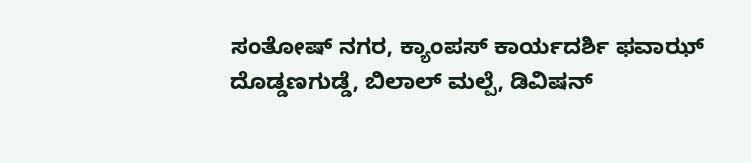ಸಂತೋಷ್ ನಗರ, ಕ್ಯಾಂಪಸ್ ಕಾರ್ಯದರ್ಶಿ ಫವಾಝ್ ದೊಡ್ಡಣಗುಡ್ಡೆ, ಬಿಲಾಲ್ ಮಲ್ಪೆ, ಡಿವಿಷನ್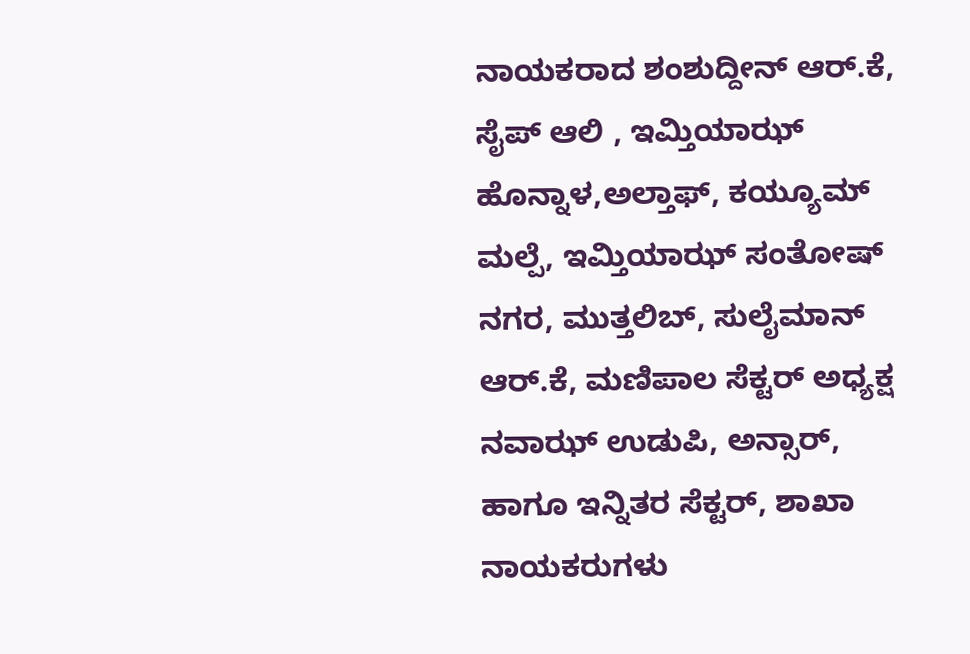ನಾಯಕರಾದ ಶಂಶುದ್ದೀನ್ ಆರ್.ಕೆ, ಸೈಪ್ ಆಲಿ , ಇಮ್ತಿಯಾಝ್ ಹೊನ್ನಾಳ,ಅಲ್ತಾಫ್, ಕಯ್ಯೂಮ್ ಮಲ್ಪೆ, ಇಮ್ತಿಯಾಝ್ ಸಂತೋಷ್ ನಗರ, ಮುತ್ತಲಿಬ್, ಸುಲೈಮಾನ್ ಆರ್.ಕೆ, ಮಣಿಪಾಲ ಸೆಕ್ಟರ್ ಅಧ್ಯಕ್ಷ ನವಾಝ್ ಉಡುಪಿ, ಅನ್ಸಾರ್, ಹಾಗೂ ಇನ್ನಿತರ ಸೆಕ್ಟರ್, ಶಾಖಾ ನಾಯಕರುಗಳು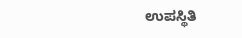ಉಪಸ್ಥಿತಿ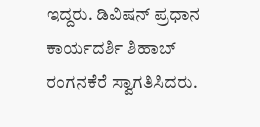ಇದ್ದರು. ಡಿವಿಷನ್ ಪ್ರಧಾನ ಕಾರ್ಯದರ್ಶಿ ಶಿಹಾಬ್ ರಂಗನಕೆರೆ ಸ್ವಾಗತಿಸಿದರು.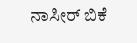ನಾಸೀರ್ ಬಿಕೆ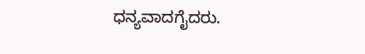ಧನ್ಯವಾದಗೈದರು.